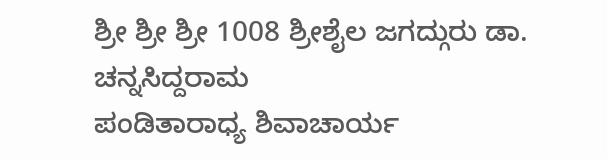ಶ್ರೀ ಶ್ರೀ ಶ್ರೀ 1008 ಶ್ರೀಶೈಲ ಜಗದ್ಗುರು ಡಾ. ಚನ್ನಸಿದ್ದರಾಮ
ಪಂಡಿತಾರಾಧ್ಯ ಶಿವಾಚಾರ್ಯ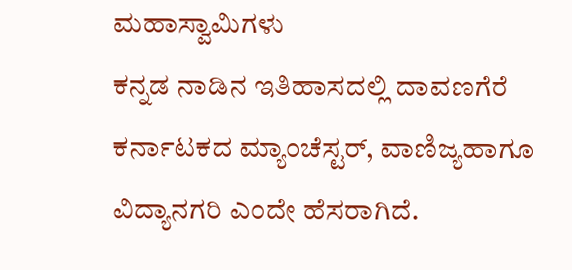ಮಹಾಸ್ವಾಮಿಗಳು
ಕನ್ನಡ ನಾಡಿನ ಇತಿಹಾಸದಲ್ಲಿ ದಾವಣಗೆರೆ ಕರ್ನಾಟಕದ ಮ್ಯಾಂಚೆಸ್ಟರ್, ವಾಣಿಜ್ಯಹಾಗೂ ವಿದ್ಯಾನಗರಿ ಎಂದೇ ಹೆಸರಾಗಿದೆ.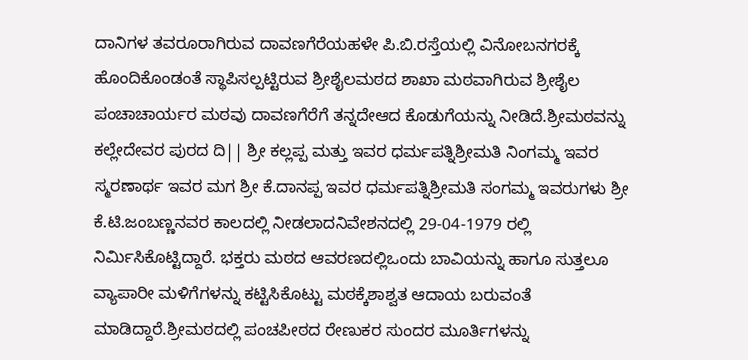ದಾನಿಗಳ ತವರೂರಾಗಿರುವ ದಾವಣಗೆರೆಯಹಳೇ ಪಿ.ಬಿ.ರಸ್ತೆಯಲ್ಲಿ ವಿನೋಬನಗರಕ್ಕೆ ಹೊಂದಿಕೊಂಡಂತೆ ಸ್ಥಾಪಿಸಲ್ಪಟ್ಟಿರುವ ಶ್ರೀಶೈಲಮಠದ ಶಾಖಾ ಮಠವಾಗಿರುವ ಶ್ರೀಶೈಲ ಪಂಚಾಚಾರ್ಯರ ಮಠವು ದಾವಣಗೆರೆಗೆ ತನ್ನದೇಆದ ಕೊಡುಗೆಯನ್ನು ನೀಡಿದೆ.ಶ್ರೀಮಠವನ್ನು ಕಲ್ಲೇದೇವರ ಪುರದ ದಿ|| ಶ್ರೀ ಕಲ್ಲಪ್ಪ ಮತ್ತು ಇವರ ಧರ್ಮಪತ್ನಿಶ್ರೀಮತಿ ನಿಂಗಮ್ಮ ಇವರ ಸ್ಮರಣಾರ್ಥ ಇವರ ಮಗ ಶ್ರೀ ಕೆ.ದಾನಪ್ಪ ಇವರ ಧರ್ಮಪತ್ನಿಶ್ರೀಮತಿ ಸಂಗಮ್ಮ ಇವರುಗಳು ಶ್ರೀ ಕೆ.ಟಿ.ಜಂಬಣ್ಣನವರ ಕಾಲದಲ್ಲಿ ನೀಡಲಾದನಿವೇಶನದಲ್ಲಿ 29-04-1979 ರಲ್ಲಿ ನಿರ್ಮಿಸಿಕೊಟ್ಟಿದ್ದಾರೆ. ಭಕ್ತರು ಮಠದ ಆವರಣದಲ್ಲಿಒಂದು ಬಾವಿಯನ್ನು ಹಾಗೂ ಸುತ್ತಲೂ ವ್ಯಾಪಾರೀ ಮಳಿಗೆಗಳನ್ನು ಕಟ್ಟಿಸಿಕೊಟ್ಟು ಮಠಕ್ಕೆಶಾಶ್ವತ ಆದಾಯ ಬರುವಂತೆ ಮಾಡಿದ್ದಾರೆ.ಶ್ರೀಮಠದಲ್ಲಿ ಪಂಚಪೀಠದ ರೇಣುಕರ ಸುಂದರ ಮೂರ್ತಿಗಳನ್ನು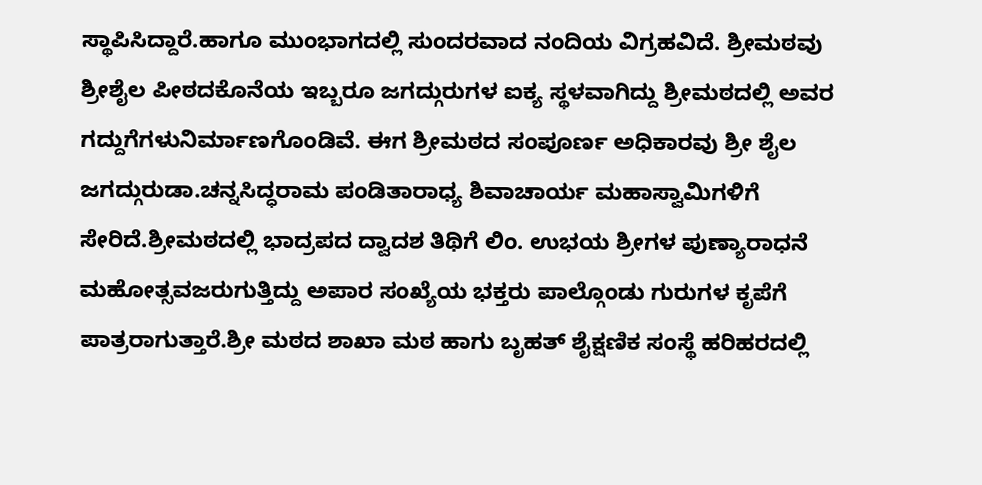ಸ್ಥಾಪಿಸಿದ್ದಾರೆ.ಹಾಗೂ ಮುಂಭಾಗದಲ್ಲಿ ಸುಂದರವಾದ ನಂದಿಯ ವಿಗ್ರಹವಿದೆ. ಶ್ರೀಮಠವು ಶ್ರೀಶೈಲ ಪೀಠದಕೊನೆಯ ಇಬ್ಬರೂ ಜಗದ್ಗುರುಗಳ ಐಕ್ಯ ಸ್ಥಳವಾಗಿದ್ದು ಶ್ರೀಮಠದಲ್ಲಿ ಅವರ ಗದ್ದುಗೆಗಳುನಿರ್ಮಾಣಗೊಂಡಿವೆ. ಈಗ ಶ್ರೀಮಠದ ಸಂಪೂರ್ಣ ಅಧಿಕಾರವು ಶ್ರೀ ಶೈಲ ಜಗದ್ಗುರುಡಾ.ಚನ್ನಸಿದ್ಧರಾಮ ಪಂಡಿತಾರಾಧ್ಯ ಶಿವಾಚಾರ್ಯ ಮಹಾಸ್ವಾಮಿಗಳಿಗೆ ಸೇರಿದೆ.ಶ್ರೀಮಠದಲ್ಲಿ ಭಾದ್ರಪದ ದ್ವಾದಶ ತಿಥಿಗೆ ಲಿಂ. ಉಭಯ ಶ್ರೀಗಳ ಪುಣ್ಯಾರಾಧನೆ ಮಹೋತ್ಸವಜರುಗುತ್ತಿದ್ದು ಅಪಾರ ಸಂಖ್ಯೆಯ ಭಕ್ತರು ಪಾಲ್ಗೊಂಡು ಗುರುಗಳ ಕೃಪೆಗೆ ಪಾತ್ರರಾಗುತ್ತಾರೆ.ಶ್ರೀ ಮಠದ ಶಾಖಾ ಮಠ ಹಾಗು ಬೃಹತ್ ಶೈಕ್ಷಣಿಕ ಸಂಸ್ಥೆ ಹರಿಹರದಲ್ಲಿ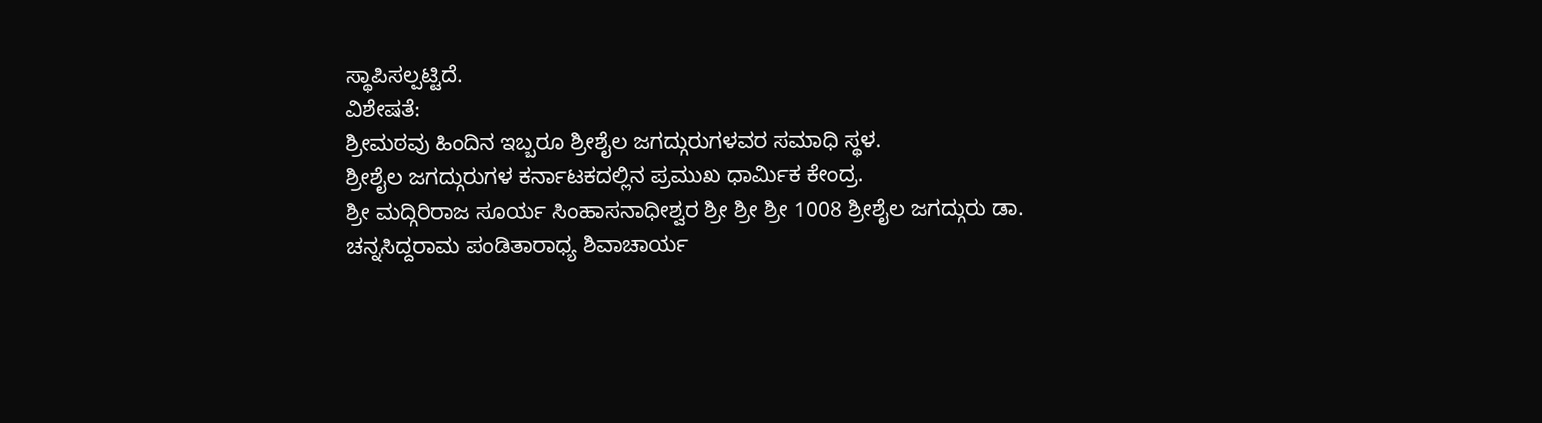ಸ್ಥಾಪಿಸಲ್ಪಟ್ಟಿದೆ.
ವಿಶೇಷತೆ:
ಶ್ರೀಮಠವು ಹಿಂದಿನ ಇಬ್ಬರೂ ಶ್ರೀಶೈಲ ಜಗದ್ಗುರುಗಳವರ ಸಮಾಧಿ ಸ್ಥಳ.
ಶ್ರೀಶೈಲ ಜಗದ್ಗುರುಗಳ ಕರ್ನಾಟಕದಲ್ಲಿನ ಪ್ರಮುಖ ಧಾರ್ಮಿಕ ಕೇಂದ್ರ.
ಶ್ರೀ ಮದ್ಗಿರಿರಾಜ ಸೂರ್ಯ ಸಿಂಹಾಸನಾಧೀಶ್ವರ ಶ್ರೀ ಶ್ರೀ ಶ್ರೀ 1008 ಶ್ರೀಶೈಲ ಜಗದ್ಗುರು ಡಾ. ಚನ್ನಸಿದ್ದರಾಮ ಪಂಡಿತಾರಾಧ್ಯ ಶಿವಾಚಾರ್ಯ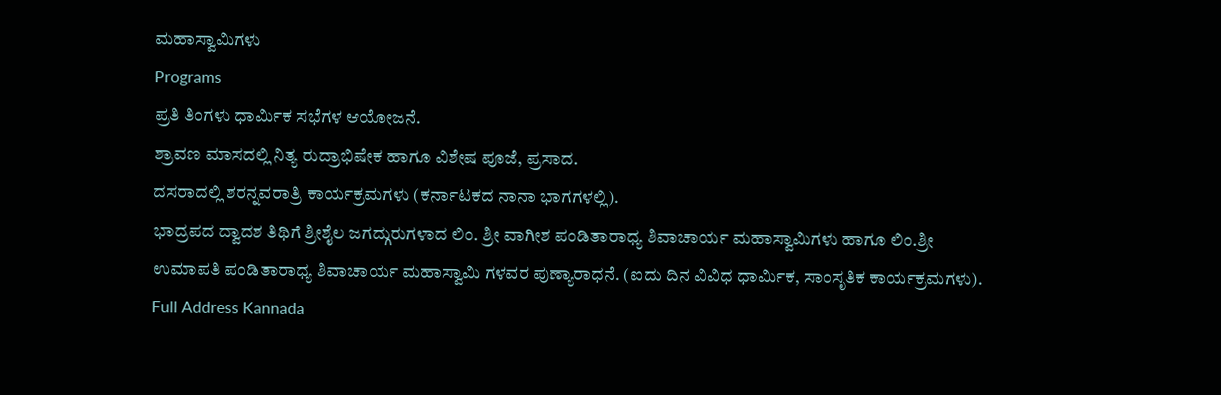ಮಹಾಸ್ವಾಮಿಗಳು
Programs
ಪ್ರತಿ ತಿಂಗಳು ಧಾರ್ಮಿಕ ಸಭೆಗಳ ಆಯೋಜನೆ.
ಶ್ರಾವಣ ಮಾಸದಲ್ಲಿ ನಿತ್ಯ ರುದ್ರಾಭಿಷೇಕ ಹಾಗೂ ವಿಶೇಷ ಪೂಜೆ, ಪ್ರಸಾದ.
ದಸರಾದಲ್ಲಿ ಶರನ್ನವರಾತ್ರಿ ಕಾರ್ಯಕ್ರಮಗಳು (ಕರ್ನಾಟಕದ ನಾನಾ ಭಾಗಗಳಲ್ಲಿ).
ಭಾದ್ರಪದ ದ್ವಾದಶ ತಿಥಿಗೆ ಶ್ರೀಶೈಲ ಜಗದ್ಗುರುಗಳಾದ ಲಿಂ. ಶ್ರೀ ವಾಗೀಶ ಪಂಡಿತಾರಾಧ್ಯ ಶಿವಾಚಾರ್ಯ ಮಹಾಸ್ವಾಮಿಗಳು ಹಾಗೂ ಲಿಂ.ಶ್ರೀ ಉಮಾಪತಿ ಪಂಡಿತಾರಾಧ್ಯ ಶಿವಾಚಾರ್ಯ ಮಹಾಸ್ವಾಮಿ ಗಳವರ ಪುಣ್ಯಾರಾಧನೆ. (ಐದು ದಿನ ವಿವಿಧ ಧಾರ್ಮಿಕ, ಸಾಂಸೃತಿಕ ಕಾರ್ಯಕ್ರಮಗಳು).
Full Address Kannada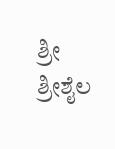ಶ್ರೀ ಶ್ರೀಶೈಲ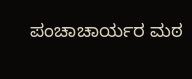ಪಂಚಾಚಾರ್ಯರ ಮಠ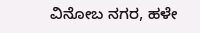ವಿನೋಬ ನಗರ, ಹಳೇ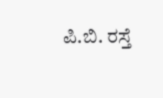ಪಿ.ಬಿ. ರಸ್ತೆ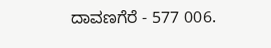ದಾವಣಗೆರೆ - 577 006.